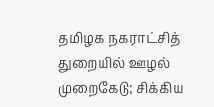தமிழக நகராட்சித் துறையில் ஊழல் முறைகேடு; சிக்கிய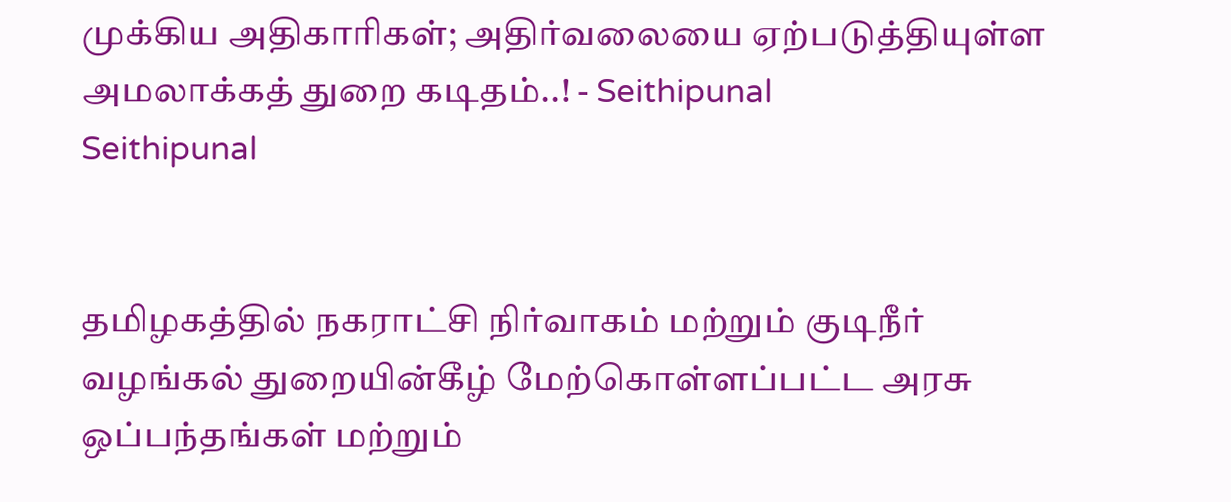முக்கிய அதிகாரிகள்; அதிர்வலையை ஏற்படுத்தியுள்ள அமலாக்கத் துறை கடிதம்..! - Seithipunal
Seithipunal


தமிழகத்தில் நகராட்சி நிர்வாகம் மற்றும் குடிநீர் வழங்கல் துறையின்கீழ் மேற்கொள்ளப்பட்ட அரசு ஒப்பந்தங்கள் மற்றும்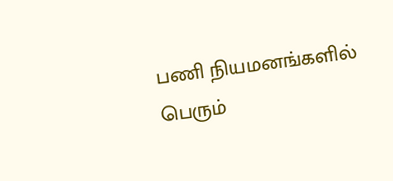பணி நியமனங்களில் பெரும்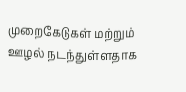முறைகேடுகள் மற்றும் ஊழல் நடந்துள்ளதாக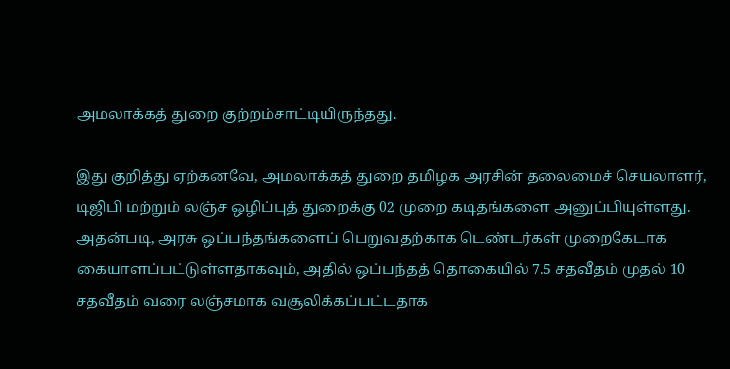அமலாக்கத் துறை குற்றம்சாட்டியிருந்தது.

இது குறித்து ஏற்கனவே, அமலாக்கத் துறை தமிழக அரசின் தலைமைச் செயலாளர், டிஜிபி மற்றும் லஞ்ச ஒழிப்புத் துறைக்கு 02 முறை கடிதங்களை அனுப்பியுள்ளது. அதன்படி, அரசு ஒப்பந்தங்களைப் பெறுவதற்காக டெண்டர்கள் முறைகேடாக கையாளப்பட்டுள்ளதாகவும், அதில் ஒப்பந்தத் தொகையில் 7.5 சதவீதம் முதல் 10 சதவீதம் வரை லஞ்சமாக வசூலிக்கப்பட்டதாக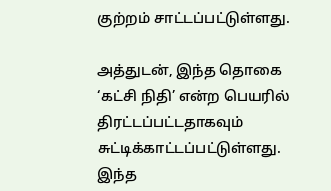குற்றம் சாட்டப்பட்டுள்ளது.

அத்துடன், இந்த தொகை ‘கட்சி நிதி’ என்ற பெயரில் திரட்டப்பட்டதாகவும் சுட்டிக்காட்டப்பட்டுள்ளது. இந்த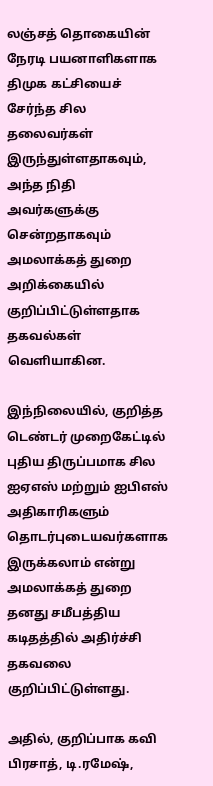லஞ்சத் தொகையின் நேரடி பயனாளிகளாக திமுக கட்சியைச் சேர்ந்த சில தலைவர்கள் இருந்துள்ளதாகவும், அந்த நிதி அவர்களுக்கு சென்றதாகவும் அமலாக்கத் துறை அறிக்கையில் குறிப்பிட்டுள்ளதாக தகவல்கள் வெளியாகின.

இந்நிலையில், குறித்த டெண்டர் முறைகேட்டில் புதிய திருப்பமாக சில ஐஏஎஸ் மற்றும் ஐபிஎஸ் அதிகாரிகளும் தொடர்புடையவர்களாக இருக்கலாம் என்று அமலாக்கத் துறை தனது சமீபத்திய கடிதத்தில் அதிர்ச்சி தகவலை குறிப்பிட்டுள்ளது.

அதில், குறிப்பாக கவி பிரசாத், டி.ரமேஷ்,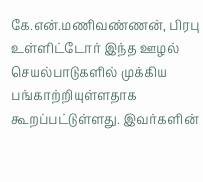கே.என்.மணிவண்ணன், பிரபு உள்ளிட்டோர் இந்த ஊழல் செயல்பாடுகளில் முக்கிய பங்காற்றியுள்ளதாக கூறப்பட்டுள்ளது. இவர்களின்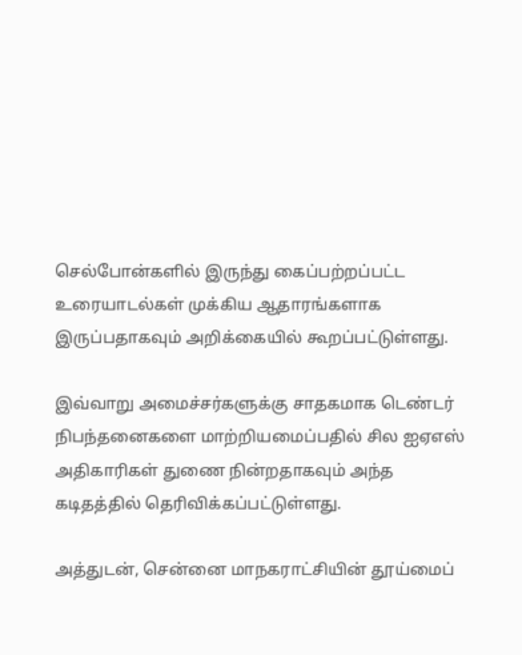செல்போன்களில் இருந்து கைப்பற்றப்பட்ட உரையாடல்கள் முக்கிய ஆதாரங்களாக இருப்பதாகவும் அறிக்கையில் கூறப்பட்டுள்ளது.

இவ்வாறு அமைச்சர்களுக்கு சாதகமாக டெண்டர் நிபந்தனைகளை மாற்றியமைப்பதில் சில ஐஏஎஸ் அதிகாரிகள் துணை நின்றதாகவும் அந்த கடிதத்தில் தெரிவிக்கப்பட்டுள்ளது.

அத்துடன், சென்னை மாநகராட்சியின் தூய்மைப்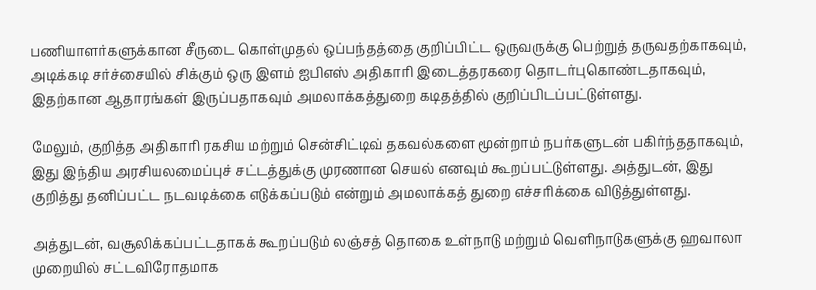பணியாளர்களுக்கான சீருடை கொள்முதல் ஒப்பந்தத்தை குறிப்பிட்ட ஒருவருக்கு பெற்றுத் தருவதற்காகவும், அடிக்கடி சர்ச்சையில் சிக்கும் ஒரு இளம் ஐபிஎஸ் அதிகாரி இடைத்தரகரை தொடர்புகொண்டதாகவும், இதற்கான ஆதாரங்கள் இருப்பதாகவும் அமலாக்கத்துறை கடிதத்தில் குறிப்பிடப்பட்டுள்ளது.

மேலும், குறித்த அதிகாரி ரகசிய மற்றும் சென்சிட்டிவ் தகவல்களை மூன்றாம் நபர்களுடன் பகிர்ந்ததாகவும், இது இந்திய அரசியலமைப்புச் சட்டத்துக்கு முரணான செயல் எனவும் கூறப்பட்டுள்ளது. அத்துடன், இது குறித்து தனிப்பட்ட நடவடிக்கை எடுக்கப்படும் என்றும் அமலாக்கத் துறை எச்சரிக்கை விடுத்துள்ளது.

அத்துடன், வசூலிக்கப்பட்டதாகக் கூறப்படும் லஞ்சத் தொகை உள்நாடு மற்றும் வெளிநாடுகளுக்கு ஹவாலா முறையில் சட்டவிரோதமாக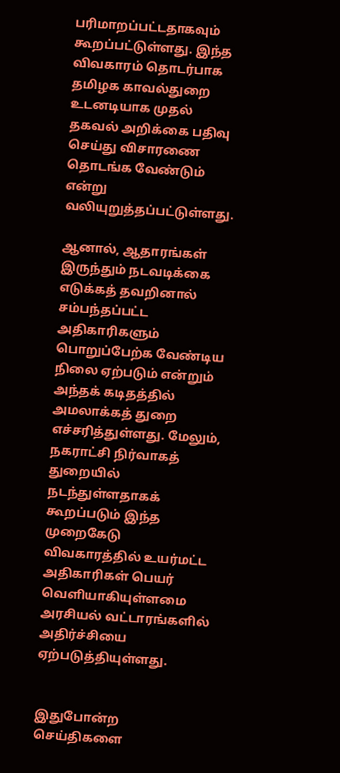பரிமாறப்பட்டதாகவும் கூறப்பட்டுள்ளது. இந்த விவகாரம் தொடர்பாக தமிழக காவல்துறை உடனடியாக முதல் தகவல் அறிக்கை பதிவு செய்து விசாரணை தொடங்க வேண்டும் என்று வலியுறுத்தப்பட்டுள்ளது.

ஆனால், ஆதாரங்கள் இருந்தும் நடவடிக்கை எடுக்கத் தவறினால் சம்பந்தப்பட்ட அதிகாரிகளும் பொறுப்பேற்க வேண்டிய நிலை ஏற்படும் என்றும் அந்தக் கடிதத்தில் அமலாக்கத் துறை எச்சரித்துள்ளது. மேலும், நகராட்சி நிர்வாகத் துறையில் நடந்துள்ளதாகக் கூறப்படும் இந்த முறைகேடு விவகாரத்தில் உயர்மட்ட அதிகாரிகள் பெயர் வெளியாகியுள்ளமை அரசியல் வட்டாரங்களில் அதிர்ச்சியை ஏற்படுத்தியுள்ளது.


இதுபோன்ற செய்திகளை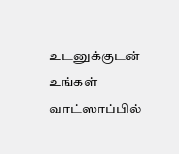உடனுக்குடன் உங்கள் வாட்ஸாப்பில்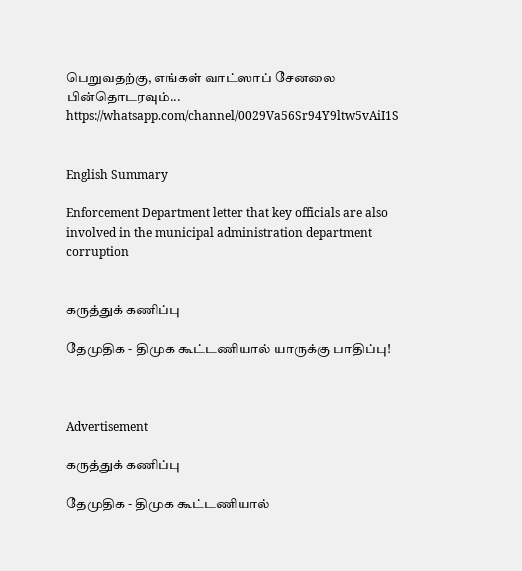பெறுவதற்கு, எங்கள் வாட்ஸாப் சேனலை பின்தொடரவும்... https://whatsapp.com/channel/0029Va56Sr94Y9ltw5vAiI1S


English Summary

Enforcement Department letter that key officials are also involved in the municipal administration department corruption


கருத்துக் கணிப்பு

தேமுதிக - திமுக கூட்டணியால் யாருக்கு பாதிப்பு!



Advertisement

கருத்துக் கணிப்பு

தேமுதிக - திமுக கூட்டணியால்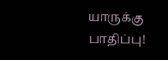யாருக்கு பாதிப்பு!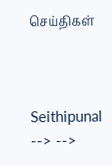செய்திகள்



Seithipunal
--> -->